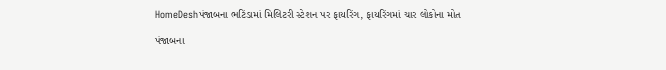HomeDeshપંજાબના ભટિંડામાં મિલિટરી સ્ટેશન પર ફાયરિંગ, ફાયરિંગમાં ચાર લોકોના મોત

પંજાબના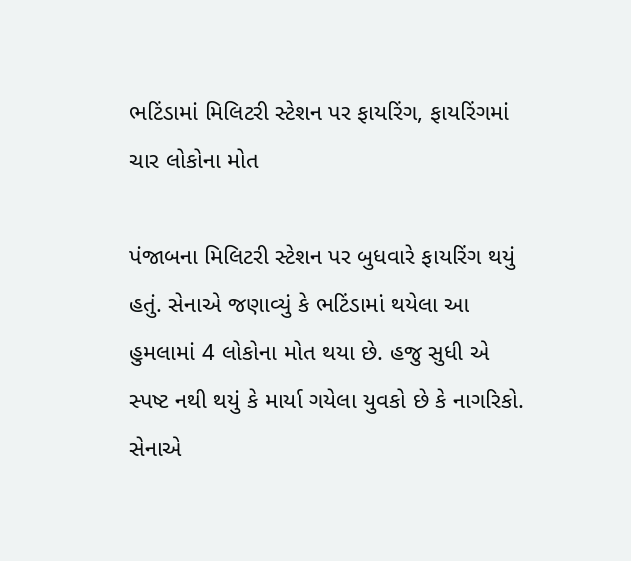ભટિંડામાં મિલિટરી સ્ટેશન પર ફાયરિંગ, ફાયરિંગમાં ચાર લોકોના મોત

પંજાબના મિલિટરી સ્ટેશન પર બુધવારે ફાયરિંગ થયું હતું. સેનાએ જણાવ્યું કે ભટિંડામાં થયેલા આ હુમલામાં 4 લોકોના મોત થયા છે. હજુ સુધી એ સ્પષ્ટ નથી થયું કે માર્યા ગયેલા યુવકો છે કે નાગરિકો. સેનાએ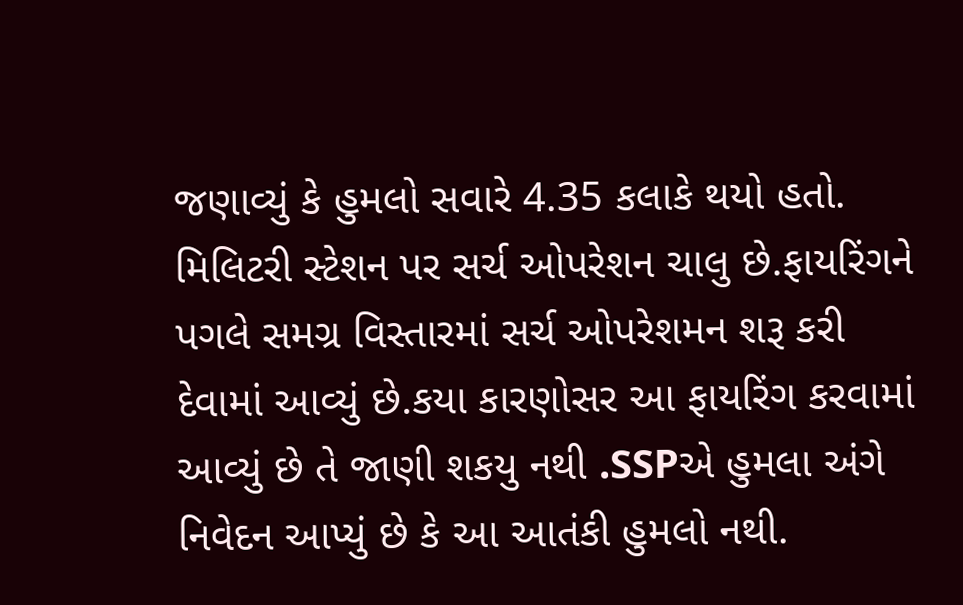જણાવ્યું કે હુમલો સવારે 4.35 કલાકે થયો હતો. મિલિટરી સ્ટેશન પર સર્ચ ઓપરેશન ચાલુ છે.ફાયરિંગને પગલે સમગ્ર વિસ્તારમાં સર્ચ ઓપરેશમન શરૂ કરી દેવામાં આવ્યું છે.કયા કારણોસર આ ફાયરિંગ કરવામાં આવ્યું છે તે જાણી શકયુ નથી .SSPએ હુમલા અંગે નિવેદન આપ્યું છે કે આ આતંકી હુમલો નથી.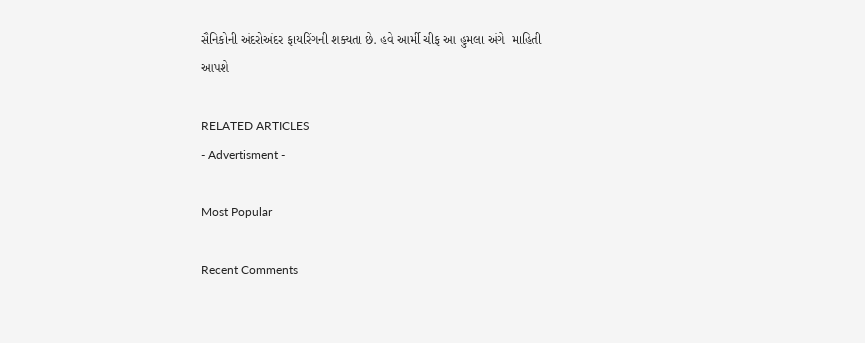સૈનિકોની અંદરોઅંદર ફાયરિંગની શક્યતા છે. હવે આર્મી ચીફ આ હુમલા અંગે  માહિતી આપશે

RELATED ARTICLES
- Advertisment -

Most Popular

Recent Comments